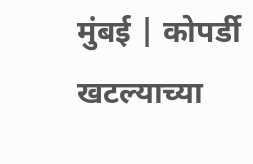मुंबई | कोपर्डी खटल्याच्या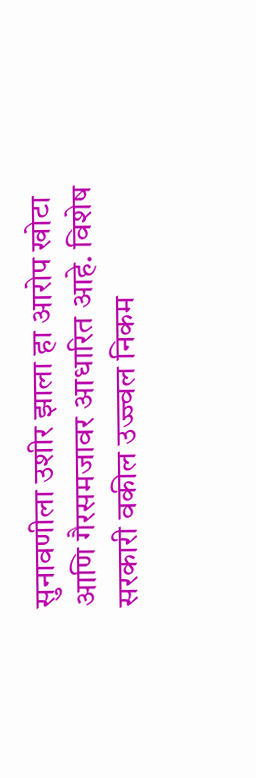सुनावणीला उशीर झाला हा आरोप खोटा आणि गैरसमजावर आधारित आहे. विशेष सरकारी वकील उज्ज्वल निकम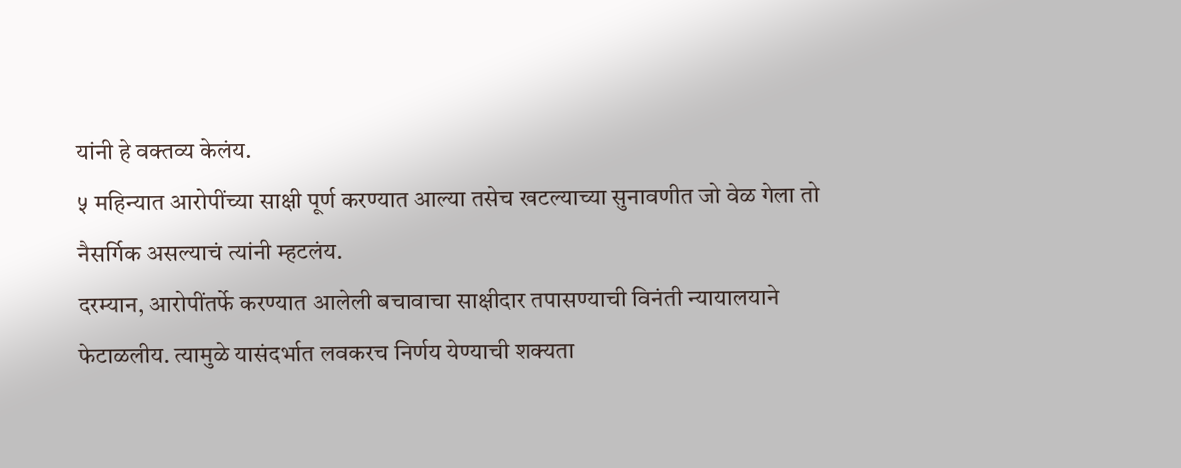यांनी हे वक्तव्य केलंय.
५ महिन्यात आरोपींच्या साक्षी पूर्ण करण्यात आल्या तसेच खटल्याच्या सुनावणीत जो वेळ गेला तो नैसर्गिक असल्याचं त्यांनी म्हटलंय.
दरम्यान, आरोपींतर्फे करण्यात आलेली बचावाचा साक्षीदार तपासण्याची विनंती न्यायालयाने फेटाळलीय. त्यामुळे यासंदर्भात लवकरच निर्णय येण्याची शक्यता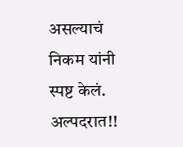असल्याचं निकम यांनी स्पष्ट केलं.
अल्पदरात!!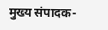मुख्य संपादक-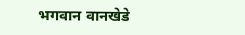भगवान वानखेडे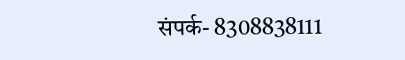संपर्क- 8308838111